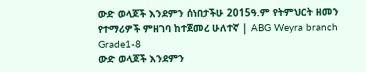ውድ ወላጆች እንደምን ሰነበታችሁ 2015ዓ.ም የትምህርት ዘመን የተማሪዎች ምዘገባ ከተጀመረ ሁለተኛ | ABG Weyra branch Grade1-8
ውድ ወላጆች እንደምን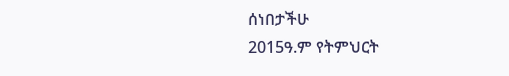ሰነበታችሁ
2015ዓ.ም የትምህርት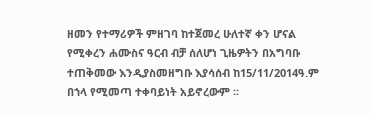ዘመን የተማሪዎች ምዘገባ ከተጀመረ ሁለተኛ ቀን ሆናል የሚቀረን ሐሙስና ዓርብ ብቻ ሰለሆነ ጊዜዎትን በአግባቡ ተጠቅመው እንዲያስመዘግቡ እያሳሰብ ከ15/11/2014ዓ.ም በኀላ የሚመጣ ተቀባይነት አይኖረውም ፡፡